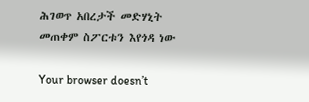ሕገወጥ አበረታች መድሃኒት መጠቀም ስፖርቱን እየጎዳ ነው

Your browser doesn’t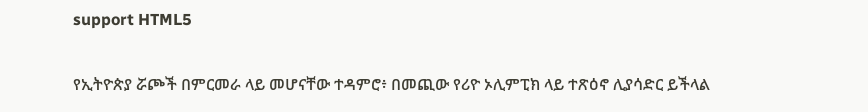support HTML5

የኢትዮጵያ ሯጮች በምርመራ ላይ መሆናቸው ተዳምሮ፥ በመጪው የሪዮ ኦሊምፒክ ላይ ተጽዕኖ ሊያሳድር ይችላል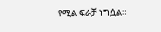የሚል ፍራቻ ነግሷል።